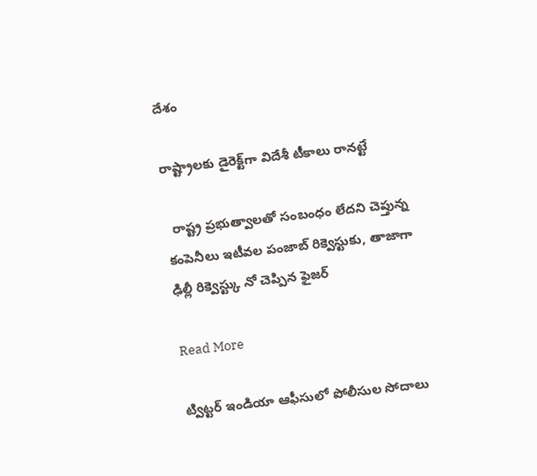దేశం

రాష్ట్రాలకు డైరెక్ట్‌‌‌‌గా విదేశీ టీకాలు రానట్టే

  రాష్ట్ర ప్రభుత్వాలతో సంబంధం లేదని చెప్తున్న కంపెనీలు ఇటీవల పంజాబ్ రిక్వెస్టుకు, తాజాగా ఢిల్లీ రిక్వెస్ట్కు నో చెప్పిన ఫైజర్

Read More

ట్విట్టర్ ఇండియా ఆఫీసులో పోలీసుల సోదాలు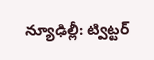న్యూఢిల్లీ: ట్విట్టర్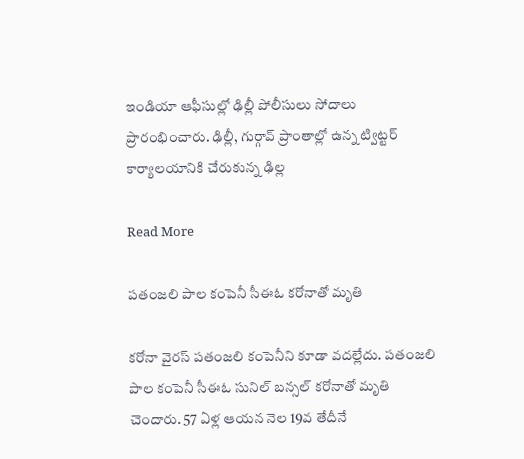ఇండియా ఆఫీసుల్లో ఢిల్లీ పోలీసులు సోదాలు ప్రారంభించారు. ఢిల్లీ, గుర్గావ్ ప్రాంతాల్లో ఉన్న ట్విట్టర్ కార్యాలయానికి చేరుకున్న ఢిల్ల

Read More

పతంజలి పాల కంపెనీ సీఈఓ కరోనాతో మృతి

కరోనా వైరస్ పతంజలి కంపెనీని కూడా వదల్లేదు. పతంజలి పాల కంపెనీ సీఈఓ సునిల్‌ బన్సల్‌ కరోనాతో మృతి చెందారు. 57 ఏళ్ల ఆయన నెల 19వ తేదీనే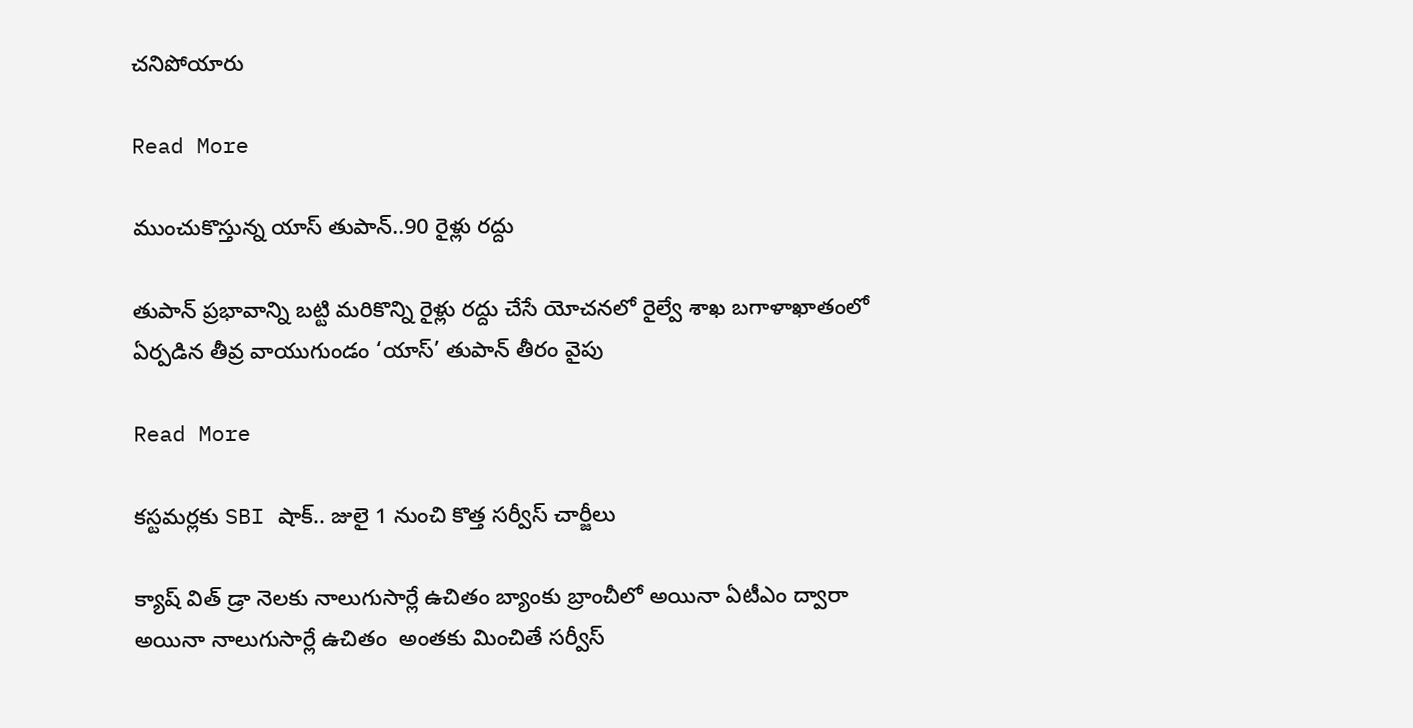చనిపోయారు

Read More

ముంచుకొస్తున్న యాస్ తుపాన్..90 రైళ్లు రద్దు

తుపాన్ ప్రభావాన్ని బట్టి మరికొన్ని రైళ్లు రద్దు చేసే యోచనలో రైల్వే శాఖ బగాళాఖాతంలో ఏర్పడిన తీవ్ర వాయుగుండం ‘యాస్’ తుపాన్ తీరం వైపు

Read More

కస్టమర్లకు SBI షాక్.. జులై 1 నుంచి కొత్త సర్వీస్ చార్జీలు

క్యాష్ విత్ డ్రా నెలకు నాలుగుసార్లే ఉచితం బ్యాంకు బ్రాంచీలో అయినా ఏటీఎం ద్వారా అయినా నాలుగుసార్లే ఉచితం  అంతకు మించితే సర్వీస్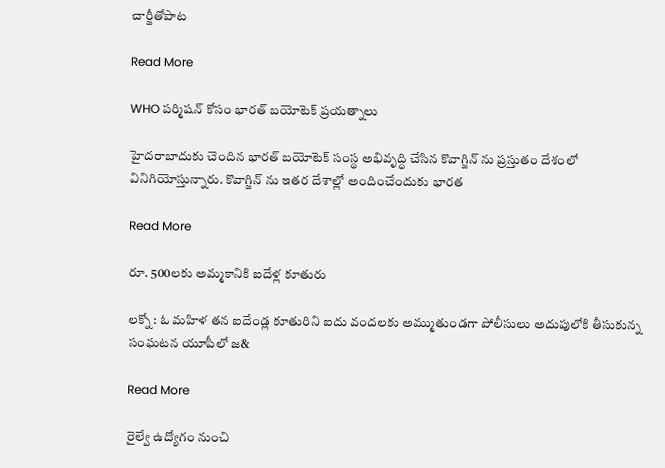చార్జీతోపాట

Read More

WHO పర్మిషన్ కోసం భారత్ బయోటెక్ ప్రయత్నాలు

హైదరాబాదుకు చెందిన భారత్ బయోటెక్ సంస్థ అభివృద్ధి చేసిన కొవాగ్జిన్ ను ప్రస్తుతం దేశంలో వినిగియోస్తున్నారు. కొవాగ్జిన్ ను ఇతర దేశాల్లో అందించేందుకు భారత

Read More

రూ. 500ల‌కు అమ్మ‌కానికి ఐదేళ్ల కూతురు

ల‌క్నో : ఓ మ‌హిళ త‌న ఐదేండ్ల కూతురిని ఐదు వంద‌ల‌కు అమ్ముతుండ‌గా పోలీసులు అదుపులోకి తీసుకున్న సంఘ‌ట‌న యూపీలో జ&

Read More

రైల్వే ఉద్యోగం నుంచి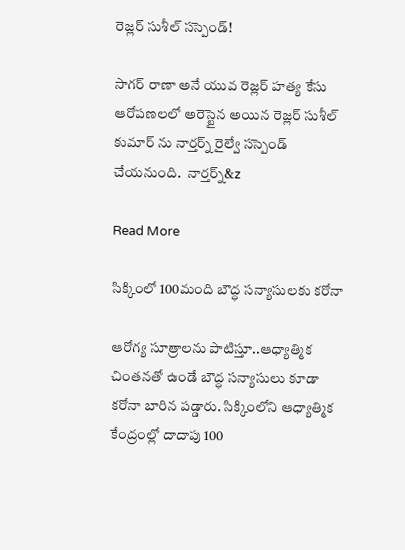రెజ్లర్ సుశీల్ సస్పెండ్!

సాగర్‌ రాణా అనే యువ రెజ్లర్‌ హత్య కేసు ఆరోపణలలో అరెస్టైన అయిన రెజ్లర్ సుశీల్ కుమార్ ను నార్తర్న్ రైల్వే సస్పెండ్ చేయనుంది.  నార్తర్న్&z

Read More

సిక్కింలో 100మంది బౌద్ధ సన్యాసులకు కరోనా

ఆరోగ్య సూత్రాలను పాటిస్తూ..ఆధ్యాత్మిక చింతనతో ఉండే బౌద్ధ సన్యాసులు కూడా కరోనా బారిన పడ్డారు. సిక్కింలోని ఆధ్యాత్మిక కేంద్రంల్లో దాదాపు 100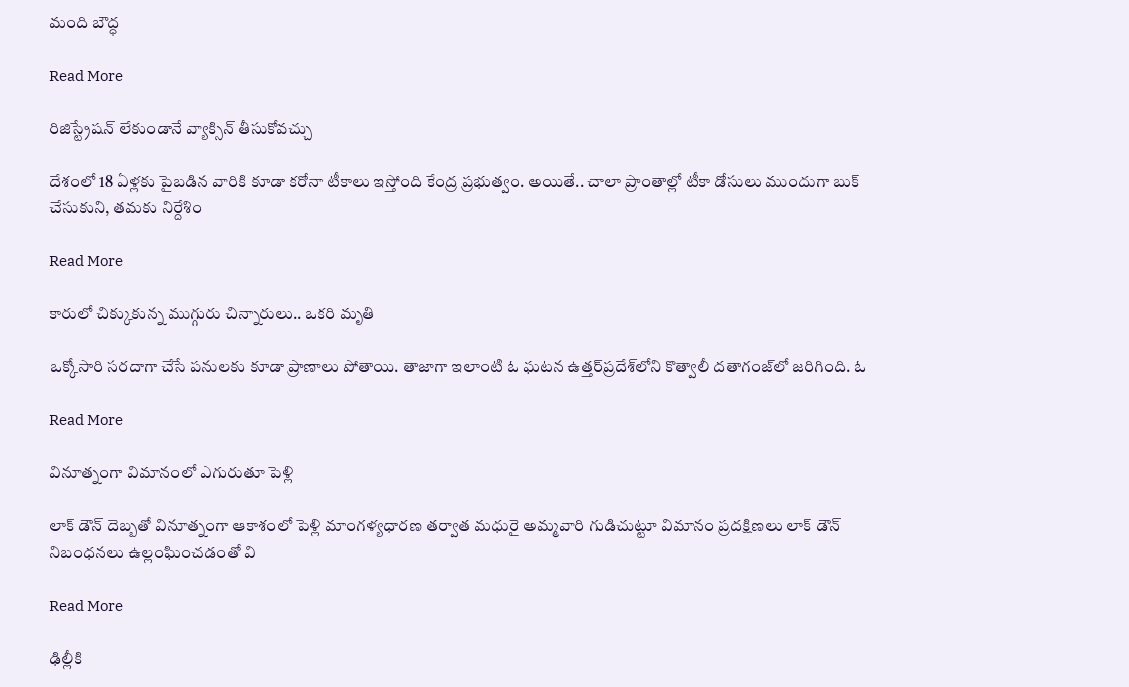మంది బౌద్ధ

Read More

రిజిస్ట్రేషన్ లేకుండానే వ్యాక్సిన్ తీసుకోవచ్చు

దేశంలో 18 ఏళ్లకు పైబడిన వారికి కూడా కరోనా టీకాలు ఇస్తోంది కేంద్ర ప్రభుత్వం. అయితే.. చాలా ప్రాంతాల్లో టీకా డోసులు ముందుగా బుక్ చేసుకుని, తమకు నిర్దేశిం

Read More

కారులో చిక్కుకున్న ముగ్గురు చిన్నారులు.. ఒకరి మృతి

ఒక్కోసారి సరదాగా చేసే పనులకు కూడా ప్రాణాలు పోతాయి. తాజాగా ఇలాంటి ఓ ఘటన ఉత్తర్‌‌ప్రదేశ్‌‌లోని కొత్వాలీ దతాగంజ్‌లో జరిగింది. ఓ

Read More

వినూత్నంగా విమానంలో ఎగురుతూ పెళ్లి

లాక్ డౌన్ దెబ్బతో వినూత్నంగా ఆకాశంలో పెళ్లి మాంగళ్యధారణ తర్వాత మధురై అమ్మవారి గుడిచుట్టూ విమానం ప్రదక్షిణలు లాక్ డౌన్ నిబంధనలు ఉల్లంఘించడంతో వి

Read More

ఢిల్లీకి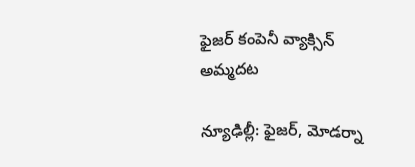ఫైజర్ కంపెనీ వ్యాక్సిన్‌‌ అమ్మదట

న్యూఢిల్లీ: ఫైజర్‌, మోడర్నా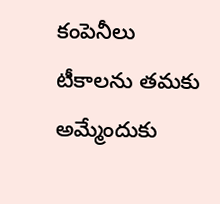కంపెనీలు టీకాలను తమకు అమ్మేందుకు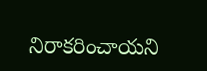నిరాకరించాయని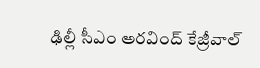ఢిల్లీ సీఎం అరవింద్ కేజ్రీవాల్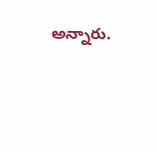అన్నారు.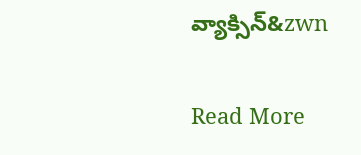వ్యాక్సిన్‌&zwn

Read More